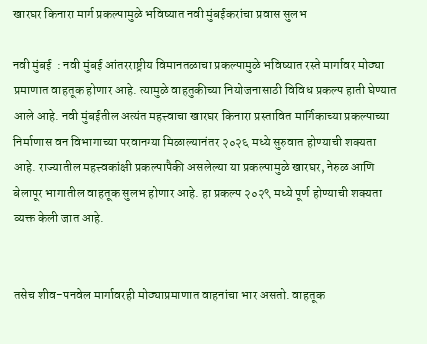खारघर किनारा मार्ग प्रकल्पामुळे भविष्यात नवी मुंबईकरांचा प्रवास सुलभ

नवी मुंबई  : नवी मुंबई आंतरराष्ट्रीय विमानतळाचा प्रकल्पामुळे भविष्यात रस्ते मार्गावर मोठ्या प्रमाणात वाहतूक होणार आहे. त्यामुळे वाहतुकीच्या नियोजनासाठी विविध प्रकल्प हाती घेण्यात आले आहे. नवी मुंबईतील अत्यंत महत्त्वाचा खारघर किनारा प्रस्तावित मार्गिकाच्या प्रकल्पाच्या निर्माणास वन विभागाच्या परवानग्या मिळाल्यानंतर २०२६ मध्ये सुरुवात होण्याची शक्यता आहे. राज्यातील महत्त्वकांक्षी प्रकल्पापैकी असलेल्या या प्रकल्पामुळे खारघर, नेरुळ आणि बेलापूर भागातील वाहतूक सुलभ होणार आहे. हा प्रकल्प २०२९ मध्ये पूर्ण होण्याची शक्यता व्यक्त केली जात आहे.


तसेच शीव-पनवेल मार्गावरही मोठ्याप्रमाणात वाहनांचा भार असतो. वाहतूक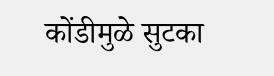कोंडीमुळे सुटका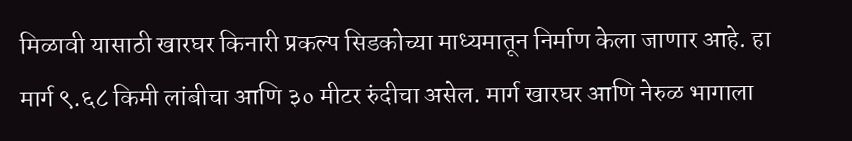मिळावी यासाठी खारघर किनारी प्रकल्प सिडकोच्या माध्यमातून निर्माण केला जाणार आहे. हा मार्ग ९.६८ किमी लांबीचा आणि ३० मीटर रुंदीचा असेल. मार्ग खारघर आणि नेरुळ भागाला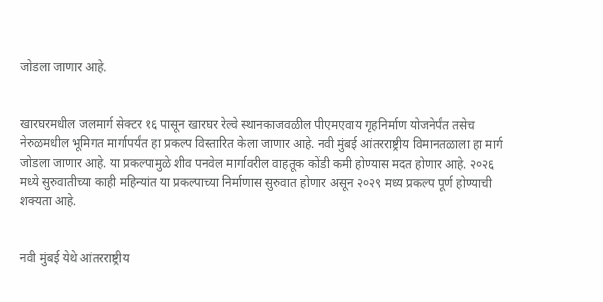जोडला जाणार आहे.


खारघरमधील जलमार्ग सेक्टर १६ पासून खारघर रेल्वे स्थानकाजवळील पीएमएवाय गृहनिर्माण योजनेर्पंत तसेच नेरुळमधील भूमिगत मार्गापर्यंत हा प्रकल्प विस्तारित केला जाणार आहे. नवी मुंबई आंतरराष्ट्रीय विमानतळाला हा मार्ग जोडला जाणार आहे. या प्रकल्पामुळे शीव पनवेल मार्गावरील वाहतूक कोंडी कमी होण्यास मदत होणार आहे. २०२६ मध्ये सुरुवातीच्या काही महिन्यांत या प्रकल्पाच्या निर्माणास सुरुवात होणार असून २०२९ मध्य प्रकल्प पूर्ण होण्याची शक्यता आहे.


नवी मुंबई येथे आंतरराष्ट्रीय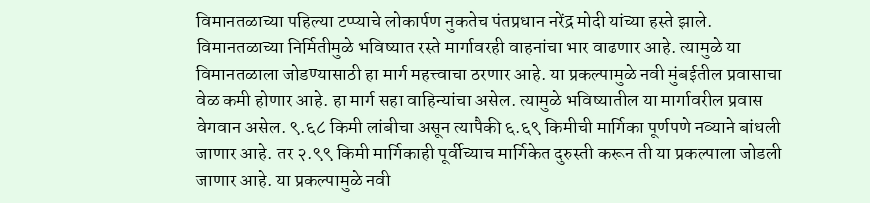विमानतळाच्या पहिल्या टप्प्याचे लोकार्पण नुकतेच पंतप्रधान नरेंद्र मोदी यांच्या हस्ते झाले. विमानतळाच्या निर्मितीमुळे भविष्यात रस्ते मार्गावरही वाहनांचा भार वाढणार आहे. त्यामुळे या विमानतळाला जोडण्यासाठी हा मार्ग महत्त्वाचा ठरणार आहे. या प्रकल्पामुळे नवी मुंबईतील प्रवासाचा वेळ कमी होणार आहे. हा मार्ग सहा वाहिन्यांचा असेल. त्यामुळे भविष्यातील या मार्गावरील प्रवास वेगवान असेल. ९.६८ किमी लांबीचा असून त्यापैकी ६.६९ किमीची मार्गिका पूर्णपणे नव्याने बांधली जाणार आहे. तर २.९९ किमी मार्गिकाही पूर्वीच्याच मार्गिकेत दुरुस्ती करून ती या प्रकल्पाला जोडली जाणार आहे. या प्रकल्पामुळे नवी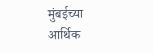मुंबईच्या आर्थिक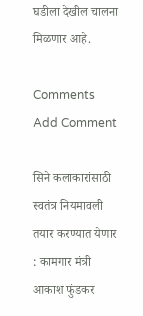घडीला देखील चालना मिळणार आहे.

Comments
Add Comment

सिने कलाकारांसाठी स्वतंत्र नियमावली तयार करण्यात येणार : कामगार मंत्री आकाश फुंडकर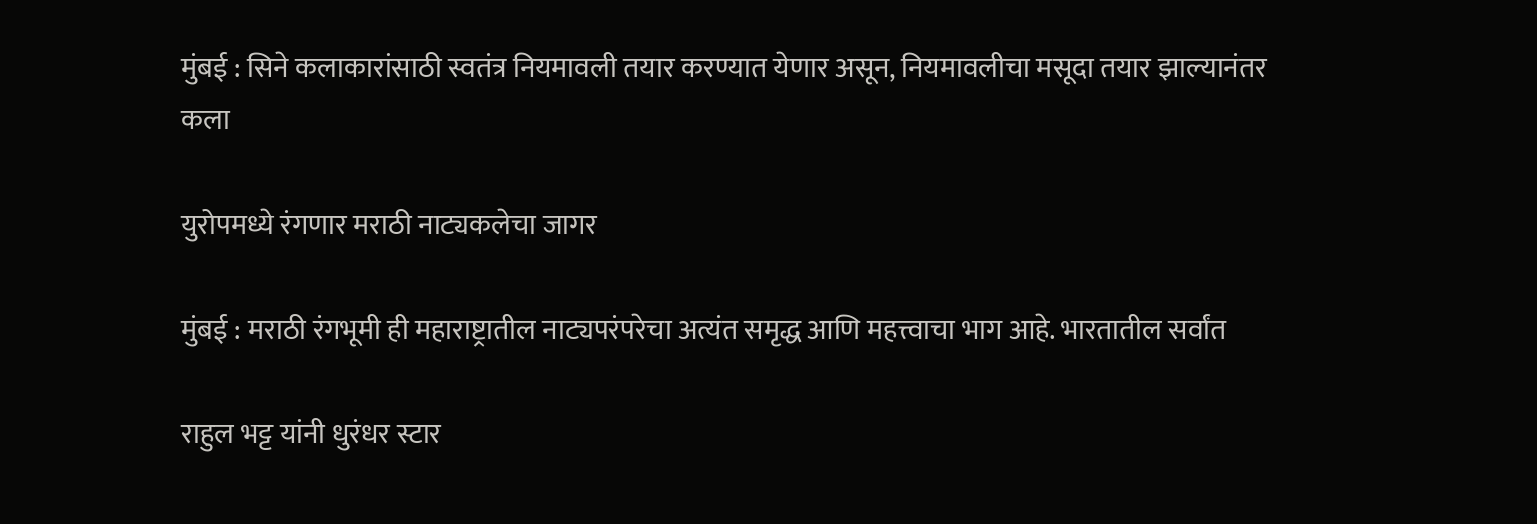मुंबई : सिने कलाकारांसाठी स्वतंत्र नियमावली तयार करण्यात येणार असून, नियमावलीचा मसूदा तयार झाल्यानंतर कला

युरोपमध्ये रंगणार मराठी नाट्यकलेचा जागर

मुंबई : मराठी रंगभूमी ही महाराष्ट्रातील नाट्यपरंपरेचा अत्यंत समृद्ध आणि महत्त्वाचा भाग आहे. भारतातील सर्वांत

राहुल भट्ट यांनी धुरंधर स्टार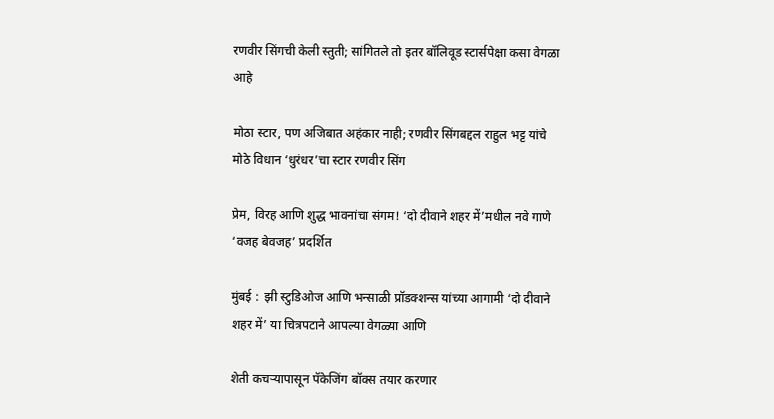रणवीर सिंगची केली स्तुती; सांगितले तो इतर बॉलिवूड स्टार्सपेक्षा कसा वेगळा आहे

मोठा स्टार, पण अजिबात अहंकार नाही; रणवीर सिंगबद्दल राहुल भट्ट यांचे मोठे विधान ‘धुरंधर’चा स्टार रणवीर सिंग

प्रेम, विरह आणि शुद्ध भावनांचा संगम! ‘दो दीवाने शहर में’मधील नवे गाणे ‘वजह बेवजह’ प्रदर्शित

मुंबई :  झी स्टुडिओज आणि भन्साळी प्रॉडक्शन्स यांच्या आगामी ‘दो दीवाने शहर में’ या चित्रपटाने आपल्या वेगळ्या आणि

शेती कचऱ्यापासून पॅकेजिंग बॉक्स तयार करणार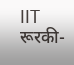IIT रूरकी-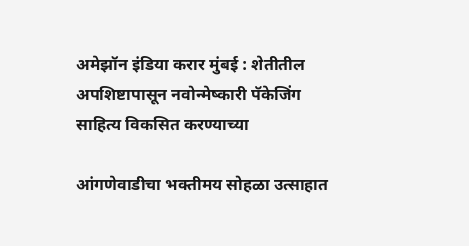अमेझॉन इंडिया करार मुंबई : शेतीतील अपशिष्टापासून नवोन्मेष्कारी पॅकेजिंग साहित्य विकसित करण्याच्या

आंगणेवाडीचा भक्तीमय सोहळा उत्साहात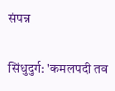संपन्न

सिंधुदुर्ग: 'कमलपदी तव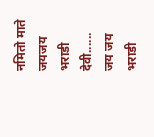नमितो माते जयजय भराडी देवी...... जय जय भराडी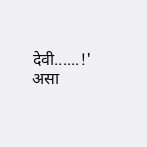देवी......!' असा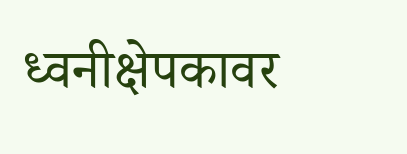ध्वनीक्षेपकावर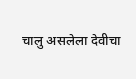चालु असलेला देवीचा